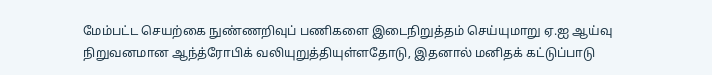மேம்பட்ட செயற்கை நுண்ணறிவுப் பணிகளை இடைநிறுத்தம் செய்யுமாறு ஏ.ஐ ஆய்வு நிறுவனமான ஆந்த்ரோபிக் வலியுறுத்தியுள்ளதோடு, இதனால் மனிதக் கட்டுப்பாடு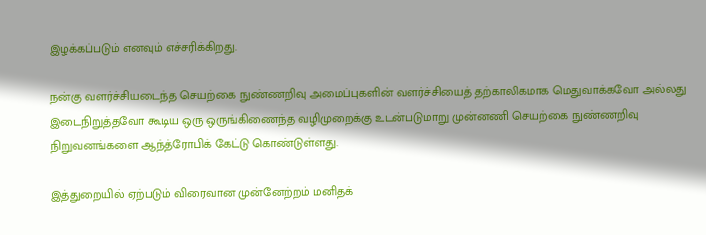இழக்கப்படும் எனவும் எச்சரிக்கிறது.

நன்கு வளர்ச்சியடைந்த செயற்கை நுண்ணறிவு அமைப்புகளின் வளர்ச்சியைத் தற்காலிகமாக மெதுவாக்கவோ அல்லது இடைநிறுத்தவோ கூடிய ஒரு ஒருங்கிணைந்த வழிமுறைக்கு உடன்படுமாறு முன்னணி செயற்கை நுண்ணறிவு நிறுவனங்களை ஆந்த்ரோபிக் கேட்டு கொண்டுள்ளது.

இத்துறையில் ஏற்படும் விரைவான முன்னேற்றம் மனிதக்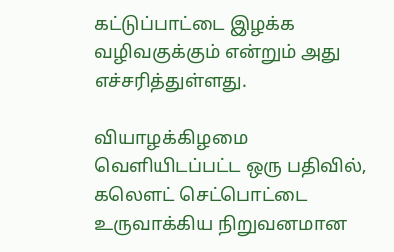கட்டுப்பாட்டை இழக்க வழிவகுக்கும் என்றும் அது எச்சரித்துள்ளது.

வியாழக்கிழமை வெளியிடப்பட்ட ஒரு பதிவில், கலௌட் செட்பொட்டை உருவாக்கிய நிறுவனமான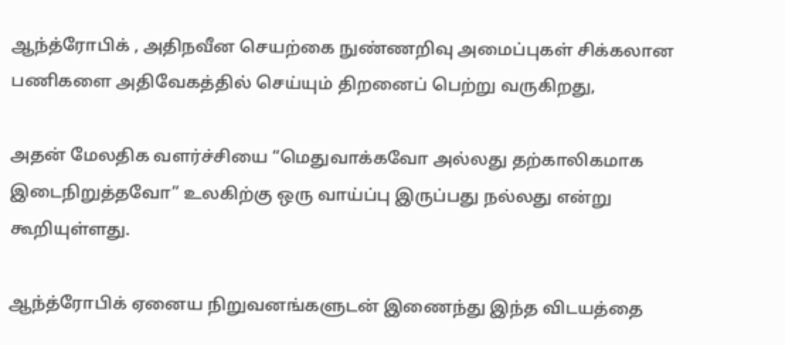ஆந்த்ரோபிக் , அதிநவீன செயற்கை நுண்ணறிவு அமைப்புகள் சிக்கலான பணிகளை அதிவேகத்தில் செய்யும் திறனைப் பெற்று வருகிறது,

அதன் மேலதிக வளர்ச்சியை “மெதுவாக்கவோ அல்லது தற்காலிகமாக இடைநிறுத்தவோ” உலகிற்கு ஒரு வாய்ப்பு இருப்பது நல்லது என்று கூறியுள்ளது.

ஆந்த்ரோபிக் ஏனைய நிறுவனங்களுடன் இணைந்து இந்த விடயத்தை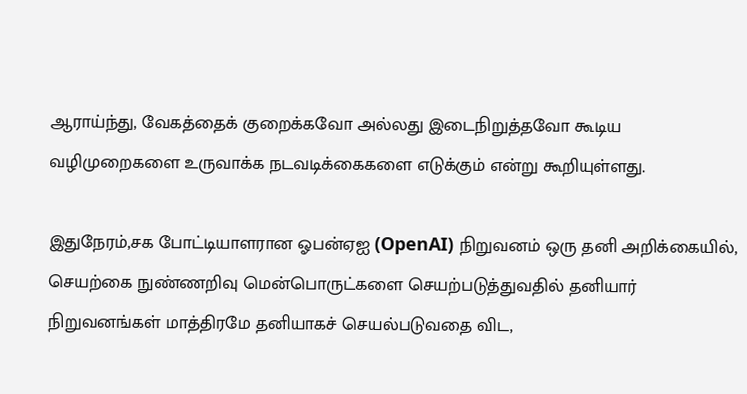ஆராய்ந்து, வேகத்தைக் குறைக்கவோ அல்லது இடைநிறுத்தவோ கூடிய வழிமுறைகளை உருவாக்க நடவடிக்கைகளை எடுக்கும் என்று கூறியுள்ளது.

இதுநேரம்,சக போட்டியாளரான ஓபன்ஏஐ (OpenAI) நிறுவனம் ஒரு தனி அறிக்கையில், செயற்கை நுண்ணறிவு மென்பொருட்களை செயற்படுத்துவதில் தனியார் நிறுவனங்கள் மாத்திரமே தனியாகச் செயல்படுவதை விட,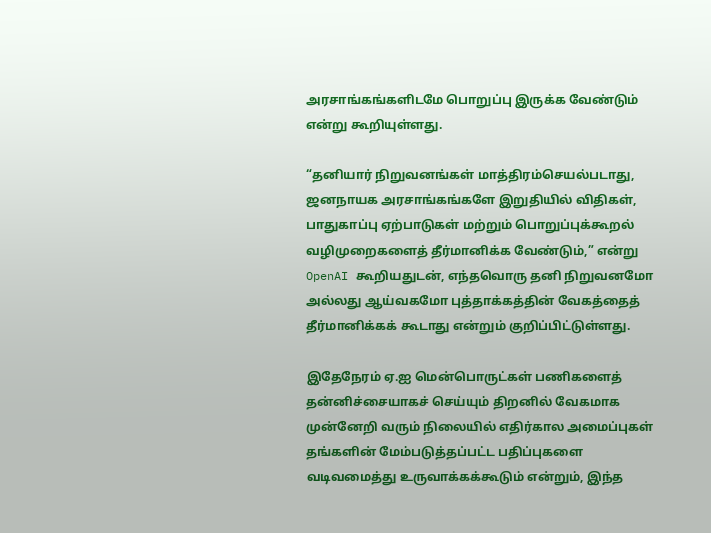அரசாங்கங்களிடமே பொறுப்பு இருக்க வேண்டும் என்று கூறியுள்ளது.

“தனியார் நிறுவனங்கள் மாத்திரம்செயல்படாது, ஜனநாயக அரசாங்கங்களே இறுதியில் விதிகள், பாதுகாப்பு ஏற்பாடுகள் மற்றும் பொறுப்புக்கூறல் வழிமுறைகளைத் தீர்மானிக்க வேண்டும்,” என்று OpenAI கூறியதுடன், எந்தவொரு தனி நிறுவனமோ அல்லது ஆய்வகமோ புத்தாக்கத்தின் வேகத்தைத் தீர்மானிக்கக் கூடாது என்றும் குறிப்பிட்டுள்ளது.

இதேநேரம் ஏ.ஐ மென்பொருட்கள் பணிகளைத் தன்னிச்சையாகச் செய்யும் திறனில் வேகமாக முன்னேறி வரும் நிலையில் எதிர்கால அமைப்புகள் தங்களின் மேம்படுத்தப்பட்ட பதிப்புகளை வடிவமைத்து உருவாக்கக்கூடும் என்றும், இந்த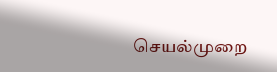செயல்முறை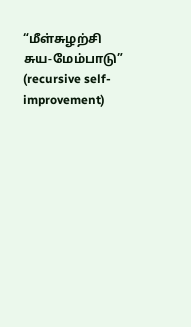“மீள்சுழற்சி சுய-மேம்பாடு” (recursive self-improvement)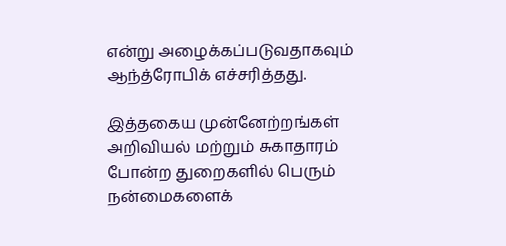என்று அழைக்கப்படுவதாகவும் ஆந்த்ரோபிக் எச்சரித்தது.

இத்தகைய முன்னேற்றங்கள் அறிவியல் மற்றும் சுகாதாரம் போன்ற துறைகளில் பெரும் நன்மைகளைக்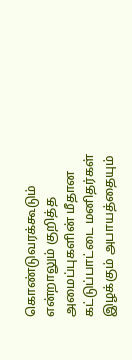கொண்டுவரக்கூடும் என்றாலும் குறித்த அமைப்புகளின் மீதான கட்டுப்பாட்டை மனிதர்கள் இழக்கும் அபாயத்தையும்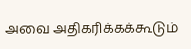அவை அதிகரிக்கக்கூடும்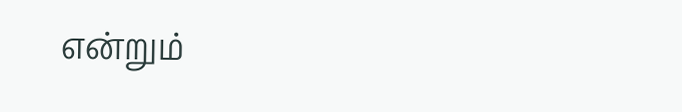என்றும்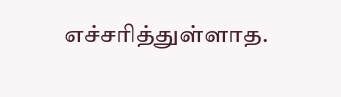எச்சரித்துள்ளாத.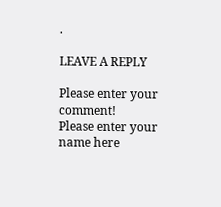.

LEAVE A REPLY

Please enter your comment!
Please enter your name here